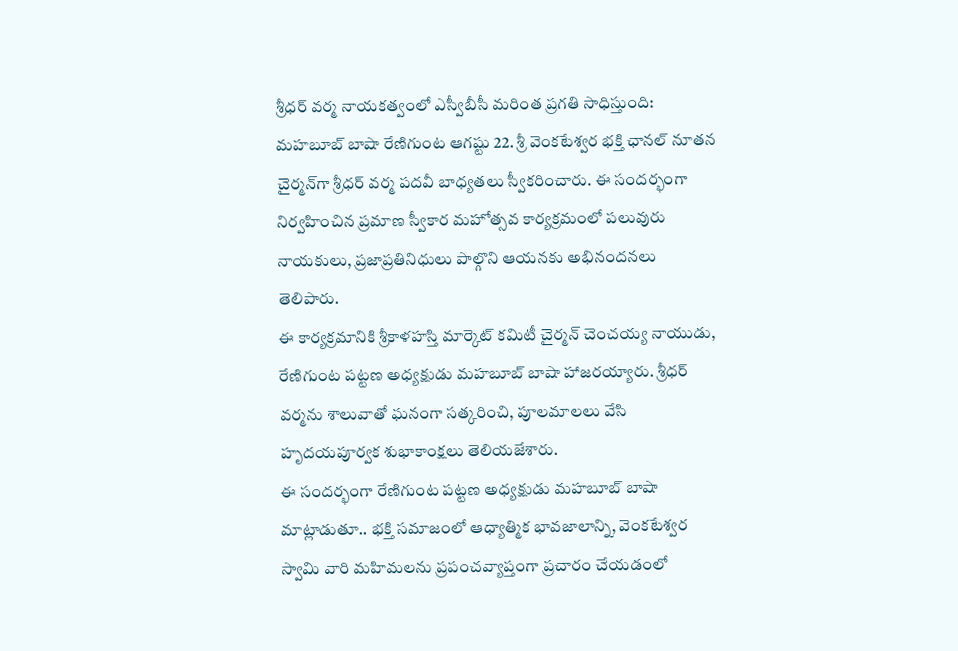శ్రీధర్ వర్మ నాయకత్వంలో ఎస్వీబీసీ మరింత ప్రగతి సాధిస్తుంది: మహబూబ్ బాషా రేణిగుంట ఆగష్టు 22. శ్రీ వెంకటేశ్వర భక్తి ఛానల్ నూతన చైర్మన్‌గా శ్రీధర్‌ వర్మ పదవీ బాధ్యతలు స్వీకరించారు. ఈ సందర్భంగా నిర్వహించిన ప్రమాణ స్వీకార మహోత్సవ కార్యక్రమంలో పలువురు నాయకులు, ప్రజాప్రతినిధులు పాల్గొని ఆయనకు అభినందనలు తెలిపారు.
ఈ కార్యక్రమానికి శ్రీకాళహస్తి మార్కెట్‌ కమిటీ చైర్మన్‌ చెంచయ్య నాయుడు, రేణిగుంట పట్టణ అధ్యక్షుడు మహబూబ్‌ బాషా హాజరయ్యారు. శ్రీధర్‌ వర్మను శాలువాతో ఘనంగా సత్కరించి, పూలమాలలు వేసి హృదయపూర్వక శుభాకాంక్షలు తెలియజేశారు.
ఈ సందర్భంగా రేణిగుంట పట్టణ అధ్యక్షుడు మహబూబ్‌ బాషా మాట్లాడుతూ.. భక్తి సమాజంలో ఆధ్యాత్మిక భావజాలాన్ని, వెంకటేశ్వర స్వామి వారి మహిమలను ప్రపంచవ్యాప్తంగా ప్రచారం చేయడంలో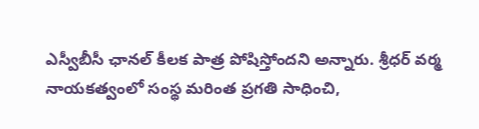ఎస్వీబీసీ ఛానల్ కీలక పాత్ర పోషిస్తోందని అన్నారు. శ్రీధర్ వర్మ నాయకత్వంలో సంస్థ మరింత ప్రగతి సాధించి,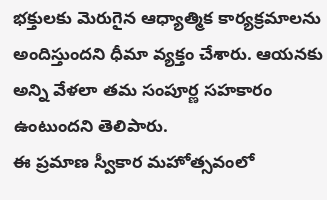భక్తులకు మెరుగైన ఆధ్యాత్మిక కార్యక్రమాలను అందిస్తుందని ధీమా వ్యక్తం చేశారు. ఆయనకు అన్ని వేళలా తమ సంపూర్ణ సహకారం ఉంటుందని తెలిపారు.
ఈ ప్రమాణ స్వీకార మహోత్సవంలో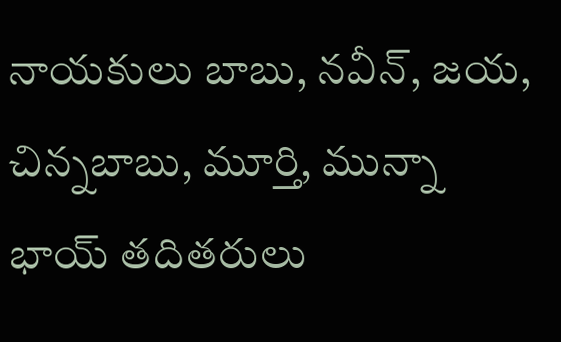నాయకులు బాబు, నవీన్‌, జయ, చిన్నబాబు, మూర్తి, మున్నా భాయ్ తదితరులు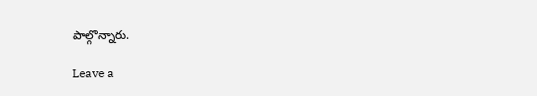పాల్గొన్నారు.

Leave a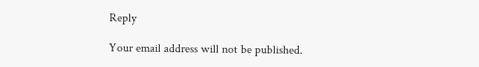Reply

Your email address will not be published.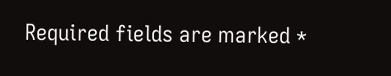Required fields are marked *